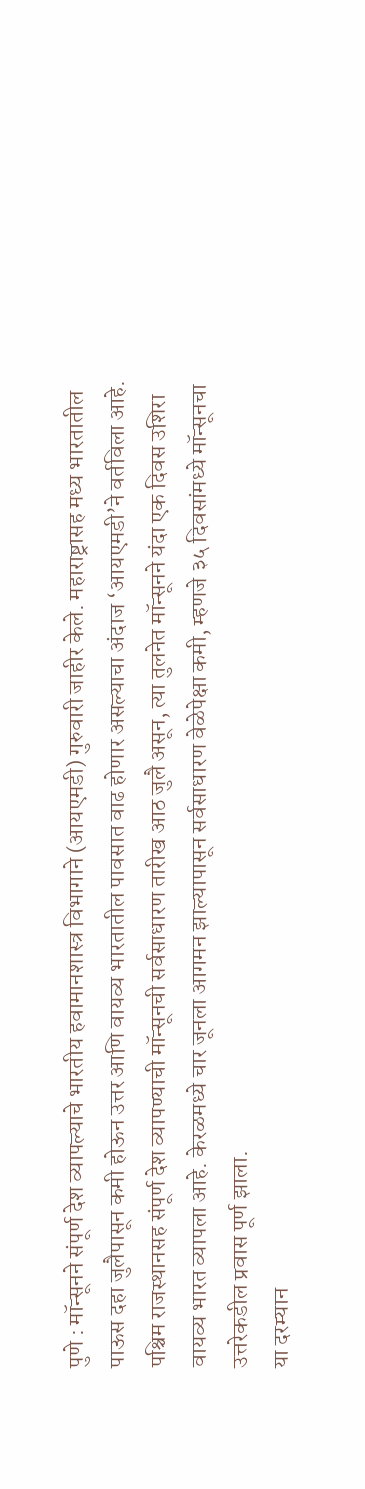पुणे : मॉन्सूनने संपूर्ण देश व्यापल्याचे भारतीय हवामानशास्त्र विभागाने (आयएमडी) गुरुवारी जाहीर केले. महाराष्ट्रासह मध्य भारतातील पाऊस दहा जुलैपासून कमी होऊन उत्तर आणि वायव्य भारतातील पावसात वाढ होणार असल्याचा अंदाज ‘आयएमडी’ने वर्तविला आहे.
पश्चिम राजस्थानसह संपूर्ण देश व्यापण्याची मॉन्सूनची सर्वसाधारण तारीख आठ जुलै असून, त्या तुलनेत मॉन्सूनने यंदा एक दिवस उशिरा वायव्य भारत व्यापला आहे. केरळमध्ये चार जूनला आगमन झाल्यापासून सर्वसाधारण वेळेपेक्षा कमी, म्हणजे ३५ दिवसांमध्ये मॉन्सूनचा उत्तरेकडील प्रवास पूर्ण झाला.
या दरम्यान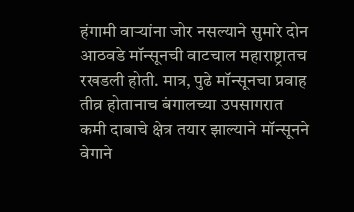हंगामी वाऱ्यांना जोर नसल्याने सुमारे दोन आठवडे मॉन्सूनची वाटचाल महाराष्ट्रातच रखडली होती. मात्र, पुढे मॉन्सूनचा प्रवाह तीव्र होतानाच बंगालच्या उपसागरात कमी दाबाचे क्षेत्र तयार झाल्याने मॉन्सूनने वेगाने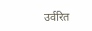उर्वरित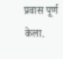प्रवास पूर्ण केला.